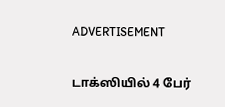ADVERTISEMENT

டாக்ஸியில் 4 பேர்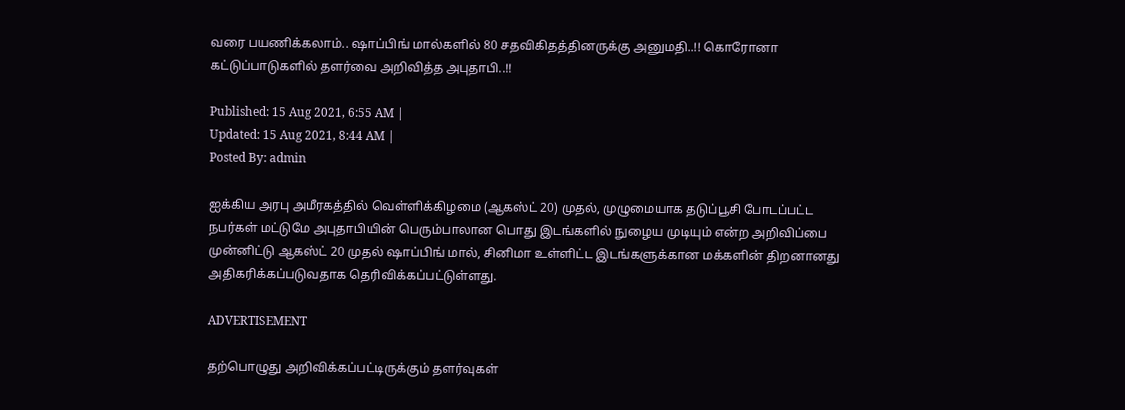வரை பயணிக்கலாம்.. ஷாப்பிங் மால்களில் 80 சதவிகிதத்தினருக்கு அனுமதி..!! கொரோனா கட்டுப்பாடுகளில் தளர்வை அறிவித்த அபுதாபி..!!

Published: 15 Aug 2021, 6:55 AM |
Updated: 15 Aug 2021, 8:44 AM |
Posted By: admin

ஐக்கிய அரபு அமீரகத்தில் வெள்ளிக்கிழமை (ஆகஸ்ட் 20) முதல், முழுமையாக தடுப்பூசி போடப்பட்ட நபர்கள் மட்டுமே அபுதாபியின் பெரும்பாலான பொது இடங்களில் நுழைய முடியும் என்ற அறிவிப்பை முன்னிட்டு ஆகஸ்ட் 20 முதல் ஷாப்பிங் மால், சினிமா உள்ளிட்ட இடங்களுக்கான மக்களின் திறனானது அதிகரிக்கப்படுவதாக தெரிவிக்கப்பட்டுள்ளது.

ADVERTISEMENT

தற்பொழுது அறிவிக்கப்பட்டிருக்கும் தளர்வுகள்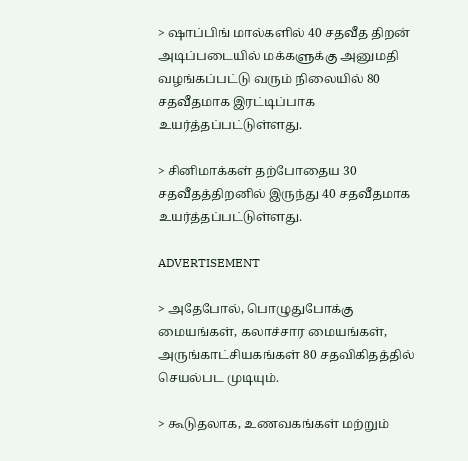> ஷாப்பிங் மால்களில் 40 சதவீத திறன் அடிப்படையில் மக்களுக்கு அனுமதி வழங்கப்பட்டு வரும் நிலையில் 80 சதவீதமாக இரட்டிப்பாக உயர்த்தப்பட்டுள்ளது.

> சினிமாக்கள் தற்போதைய 30 சதவீதத்திறனில் இருந்து 40 சதவீதமாக உயர்த்தப்பட்டுள்ளது.

ADVERTISEMENT

> அதேபோல், பொழுதுபோக்கு மையங்கள், கலாச்சார மையங்கள், அருங்காட்சியகங்கள் 80 சதவிகிதத்தில் செயல்பட முடியும்.

> கூடுதலாக, உணவகங்கள் மற்றும்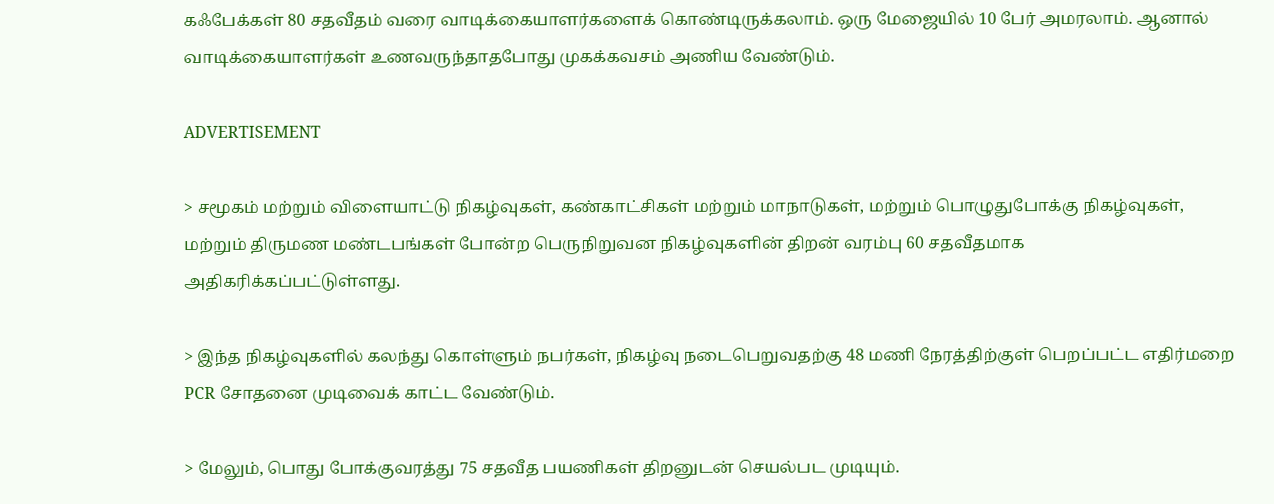கஃபேக்கள் 80 சதவீதம் வரை வாடிக்கையாளர்களைக் கொண்டிருக்கலாம். ஒரு மேஜையில் 10 பேர் அமரலாம். ஆனால் வாடிக்கையாளர்கள் உணவருந்தாதபோது முகக்கவசம் அணிய வேண்டும்.

ADVERTISEMENT

> சமூகம் மற்றும் விளையாட்டு நிகழ்வுகள், கண்காட்சிகள் மற்றும் மாநாடுகள், மற்றும் பொழுதுபோக்கு நிகழ்வுகள், மற்றும் திருமண மண்டபங்கள் போன்ற பெருநிறுவன நிகழ்வுகளின் திறன் வரம்பு 60 சதவீதமாக அதிகரிக்கப்பட்டுள்ளது.

> இந்த நிகழ்வுகளில் கலந்து கொள்ளும் நபர்கள், நிகழ்வு நடைபெறுவதற்கு 48 மணி நேரத்திற்குள் பெறப்பட்ட எதிர்மறை PCR சோதனை முடிவைக் காட்ட வேண்டும்.

> மேலும், பொது போக்குவரத்து 75 சதவீத பயணிகள் திறனுடன் செயல்பட முடியும்.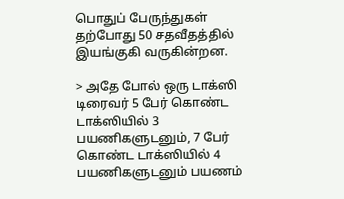பொதுப் பேருந்துகள் தற்போது 50 சதவீதத்தில் இயங்குகி வருகின்றன.

> அதே போல் ஒரு டாக்ஸி டிரைவர் 5 பேர் கொண்ட டாக்ஸியில் 3 பயணிகளுடனும், 7 பேர் கொண்ட டாக்ஸியில் 4 பயணிகளுடனும் பயணம்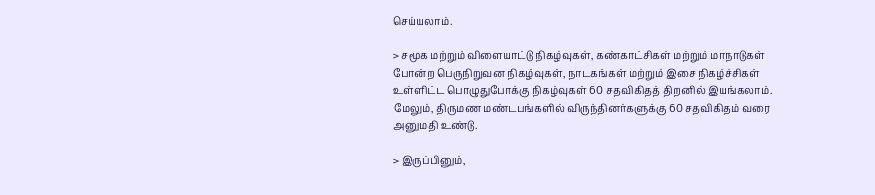செய்யலாம்.

> சமூக மற்றும் விளையாட்டு நிகழ்வுகள், கண்காட்சிகள் மற்றும் மாநாடுகள் போன்ற பெருநிறுவன நிகழ்வுகள், நாடகங்கள் மற்றும் இசை நிகழ்ச்சிகள் உள்ளிட்ட பொழுதுபோக்கு நிகழ்வுகள் 60 சதவிகிதத் திறனில் இயங்கலாம். மேலும், திருமண மண்டபங்களில் விருந்தினர்களுக்கு 60 சதவிகிதம் வரை அனுமதி உண்டு.

> இருப்பினும்,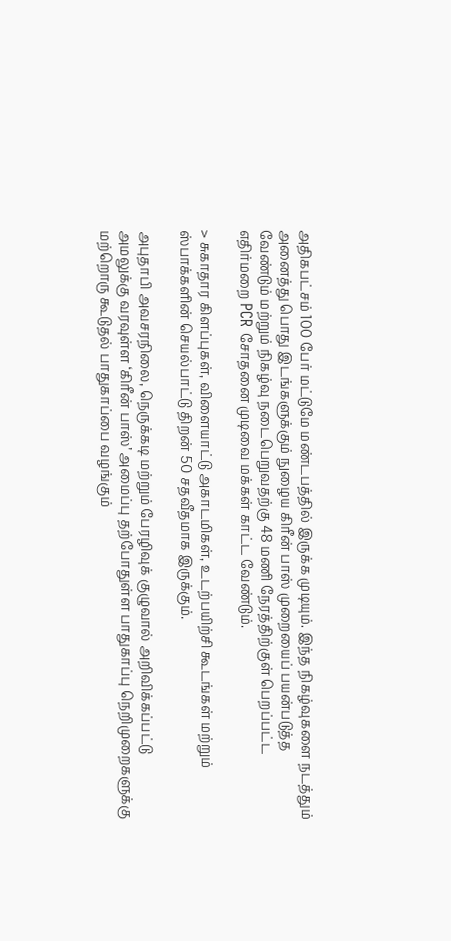அதிகபட்சம் 100 பேர் மட்டுமே மண்டபத்தில் இருக்க முடியும். இந்த நிகழ்வுகளை நடத்தும் அனைத்து பொது இடங்களுக்கும் நுழைய கிரீன் பாஸ் முறையைப் பயன்படுத்த வேண்டும் மற்றும் நிகழ்வு நடைபெறுவதற்கு 48 மணி நேரத்திற்குள் பெறப்பட்ட எதிர்மறை PCR சோதனை முடிவை மக்கள் காட்ட வேண்டும்.

> சுகாதார கிளப்புகள், விளையாட்டு அகாடமிகள், உடற்பயிற்சி கூடங்கள் மற்றும் ஸ்பாக்களின் செயல்பாட்டு திறன் 50 சதவீதமாக இருக்கும்.

அபுதாபி அவசரநிலை, நெருக்கடி மற்றும் பேரழிவுக் குழுவால் அறிவிக்கப்பட்டு அமலுக்கு வரவுள்ள ‘கிரீன் பாஸ்’ அமைப்பு தற்போதுள்ள பாதுகாப்பு நெறிமுறைகளுக்கு மற்றொரு கூடுதல் பாதுகாப்பை வழங்கும்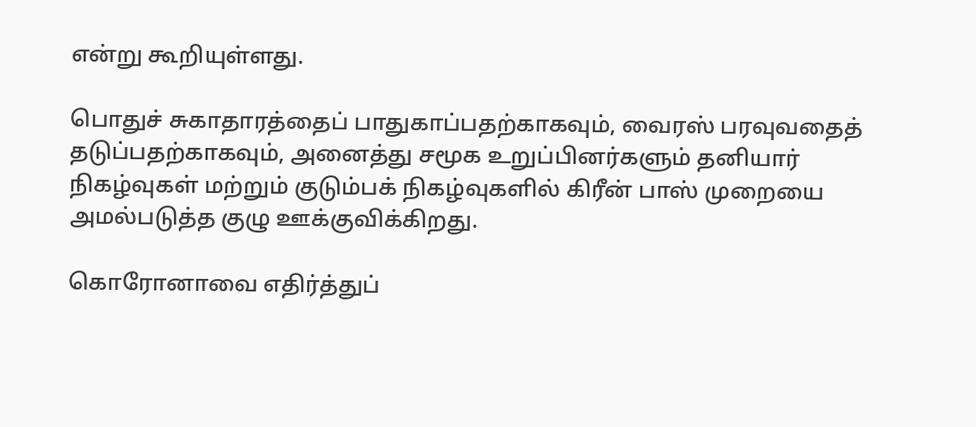என்று கூறியுள்ளது.

பொதுச் சுகாதாரத்தைப் பாதுகாப்பதற்காகவும், வைரஸ் பரவுவதைத் தடுப்பதற்காகவும், அனைத்து சமூக உறுப்பினர்களும் தனியார் நிகழ்வுகள் மற்றும் குடும்பக் நிகழ்வுகளில் கிரீன் பாஸ் முறையை அமல்படுத்த குழு ஊக்குவிக்கிறது.

கொரோனாவை எதிர்த்துப்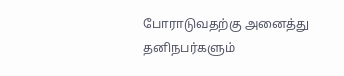போராடுவதற்கு அனைத்து தனிநபர்களும்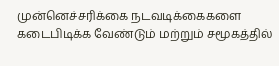முன்னெச்சரிக்கை நடவடிக்கைகளை கடைபிடிக்க வேண்டும் மற்றும் சமூகத்தில்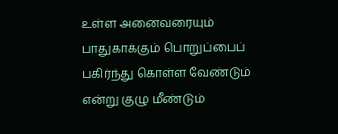உள்ள அனைவரையும் பாதுகாக்கும் பொறுப்பைப் பகிர்ந்து கொள்ள வேண்டும் என்று குழு மீண்டும்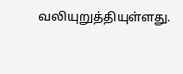வலியுறுத்தியுள்ளது.